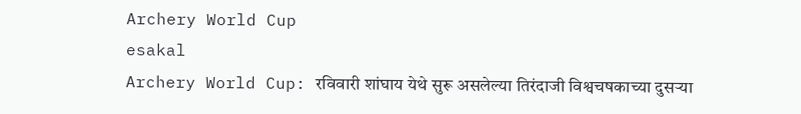Archery World Cup
esakal
Archery World Cup: रविवारी शांघाय येथे सुरू असलेल्या तिरंदाजी विश्वचषकाच्या दुसऱ्या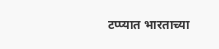टप्प्यात भारताच्या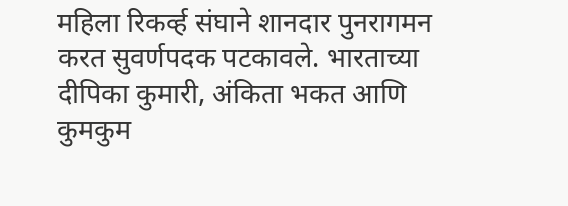महिला रिकर्व्ह संघाने शानदार पुनरागमन करत सुवर्णपदक पटकावले. भारताच्या दीपिका कुमारी, अंकिता भकत आणि कुमकुम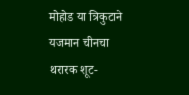मोहोड या त्रिकुटाने यजमान चीनचा थरारक शूट-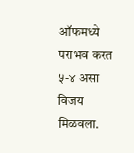ऑफमध्ये पराभव करत ५-४ असा विजय मिळवला.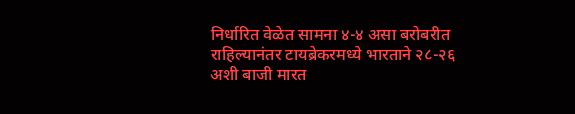निर्धारित वेळेत सामना ४-४ असा बरोबरीत राहिल्यानंतर टायब्रेकरमध्ये भारताने २८-२६ अशी बाजी मारत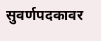सुवर्णपदकावर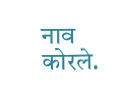नाव कोरले.